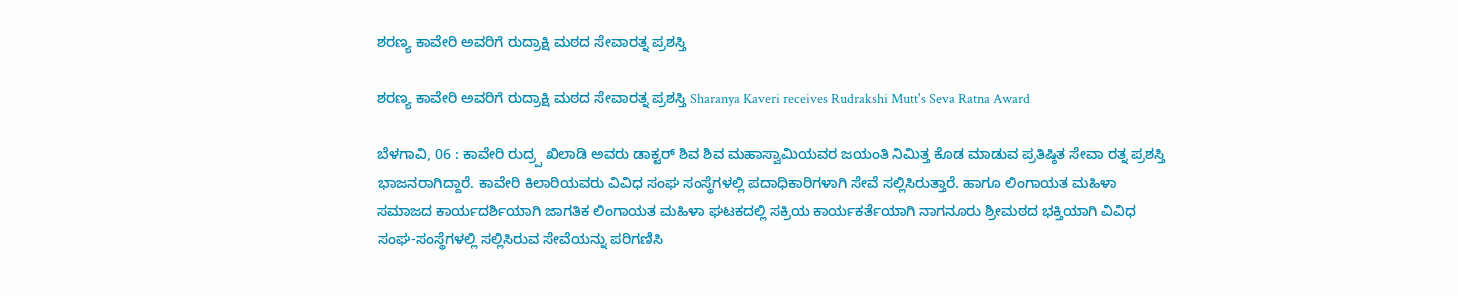ಶರಣ್ಯ ಕಾವೇರಿ ಅವರಿಗೆ ರುದ್ರಾಕ್ಷಿ ಮಠದ ಸೇವಾರತ್ನ ಪ್ರಶಸ್ತಿ

ಶರಣ್ಯ ಕಾವೇರಿ ಅವರಿಗೆ ರುದ್ರಾಕ್ಷಿ ಮಠದ ಸೇವಾರತ್ನ ಪ್ರಶಸ್ತಿ Sharanya Kaveri receives Rudrakshi Mutt's Seva Ratna Award

ಬೆಳಗಾವಿ, 06 : ಕಾವೇರಿ ರುದ್ರ‍್ಪ ಖಿಲಾಡಿ ಅವರು ಡಾಕ್ಟರ್ ಶಿವ ಶಿವ ಮಹಾಸ್ವಾಮಿಯವರ ಜಯಂತಿ ನಿಮಿತ್ತ ಕೊಡ ಮಾಡುವ ಪ್ರತಿಷ್ಠಿತ ಸೇವಾ ರತ್ನ ಪ್ರಶಸ್ತಿ ಭಾಜನರಾಗಿದ್ದಾರೆ. ಕಾವೇರಿ ಕಿಲಾರಿಯವರು ವಿವಿಧ ಸಂಘ ಸಂಸ್ಥೆಗಳಲ್ಲಿ ಪದಾಧಿಕಾರಿಗಳಾಗಿ ಸೇವೆ ಸಲ್ಲಿಸಿರುತ್ತಾರೆ. ಹಾಗೂ ಲಿಂಗಾಯತ ಮಹಿಳಾ ಸಮಾಜದ ಕಾರ್ಯದರ್ಶಿಯಾಗಿ ಜಾಗತಿಕ ಲಿಂಗಾಯತ ಮಹಿಳಾ ಘಟಕದಲ್ಲಿ ಸಕ್ರಿಯ ಕಾರ್ಯಕರ್ತೆಯಾಗಿ ನಾಗನೂರು ಶ್ರೀಮಠದ ಭಕ್ತಿಯಾಗಿ ವಿವಿಧ ಸಂಘ-ಸಂಸ್ಥೆಗಳಲ್ಲಿ ಸಲ್ಲಿಸಿರುವ ಸೇವೆಯನ್ನು ಪರಿಗಣಿಸಿ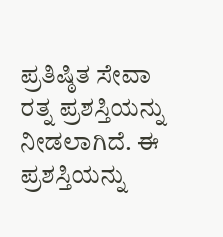ಪ್ರತಿಷ್ಠಿತ ಸೇವಾ ರತ್ನ ಪ್ರಶಸ್ತಿಯನ್ನು ನೀಡಲಾಗಿದೆ. ಈ ಪ್ರಶಸ್ತಿಯನ್ನು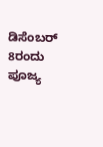ಡಿಸೆಂಬರ್ 8ರಂದು ಪೂಜ್ಯ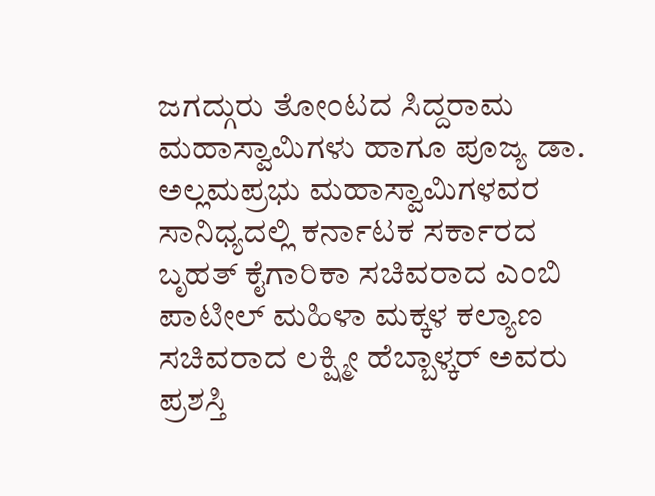ಜಗದ್ಗುರು ತೋಂಟದ ಸಿದ್ದರಾಮ ಮಹಾಸ್ವಾಮಿಗಳು ಹಾಗೂ ಪೂಜ್ಯ ಡಾ. ಅಲ್ಲಮಪ್ರಭು ಮಹಾಸ್ವಾಮಿಗಳವರ ಸಾನಿಧ್ಯದಲ್ಲಿ ಕರ್ನಾಟಕ ಸರ್ಕಾರದ ಬೃಹತ್ ಕೈಗಾರಿಕಾ ಸಚಿವರಾದ ಎಂಬಿ ಪಾಟೀಲ್ ಮಹಿಳಾ ಮಕ್ಕಳ ಕಲ್ಯಾಣ ಸಚಿವರಾದ ಲಕ್ಷ್ಮೀ ಹೆಬ್ಬಾಳ್ಕರ್ ಅವರು ಪ್ರಶಸ್ತಿ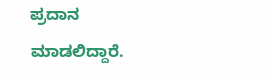ಪ್ರದಾನ ಮಾಡಲಿದ್ದಾರೆ.